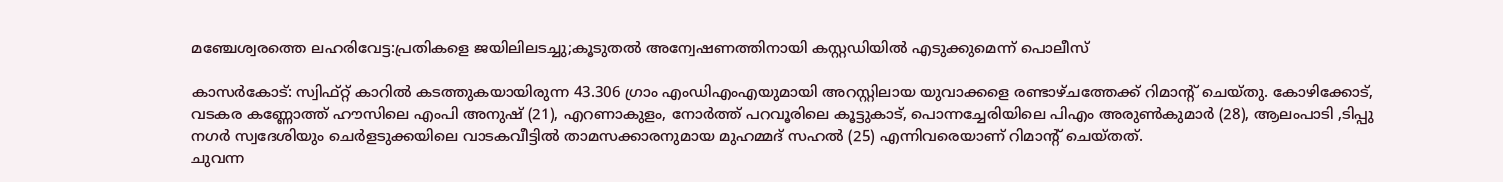മഞ്ചേശ്വരത്തെ ലഹരിവേട്ട:പ്രതികളെ ജയിലിലടച്ചു;കൂടുതല്‍ അന്വേഷണത്തിനായി കസ്റ്റഡിയില്‍ എടുക്കുമെന്ന് പൊലീസ്

കാസര്‍കോട്: സ്വിഫ്റ്റ് കാറില്‍ കടത്തുകയായിരുന്ന 43.306 ഗ്രാം എംഡിഎംഎയുമായി അറസ്റ്റിലായ യുവാക്കളെ രണ്ടാഴ്ചത്തേക്ക് റിമാന്റ് ചെയ്തു. കോഴിക്കോട്, വടകര കണ്ണോത്ത് ഹൗസിലെ എംപി അനുഷ് (21), എറണാകുളം, നോര്‍ത്ത് പറവൂരിലെ കൂട്ടുകാട്, പൊന്നച്ചേരിയിലെ പിഎം അരുണ്‍കുമാര്‍ (28), ആലംപാടി ,ടിപ്പു നഗര്‍ സ്വദേശിയും ചെര്‍ളടുക്കയിലെ വാടകവീട്ടില്‍ താമസക്കാരനുമായ മുഹമ്മദ് സഹല്‍ (25) എന്നിവരെയാണ് റിമാന്റ് ചെയ്തത്.
ചുവന്ന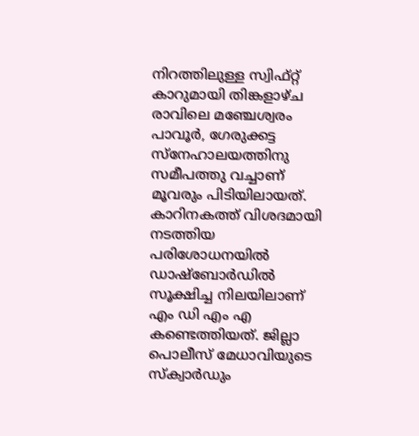നിറത്തിലുള്ള സ്വിഫ്റ്റ് കാറുമായി തിങ്കളാഴ്ച രാവിലെ മഞ്ചേശ്വരം പാവൂര്‍, ഗേരുക്കട്ട സ്‌നേഹാലയത്തിനു സമീപത്തു വച്ചാണ് മൂവരും പിടിയിലായത്. കാറിനകത്ത് വിശദമായി നടത്തിയ പരിശോധനയില്‍ ഡാഷ്‌ബോര്‍ഡില്‍ സൂക്ഷിച്ച നിലയിലാണ് എം ഡി എം എ കണ്ടെത്തിയത്. ജില്ലാ പൊലീസ് മേധാവിയുടെ സ്‌ക്വാര്‍ഡും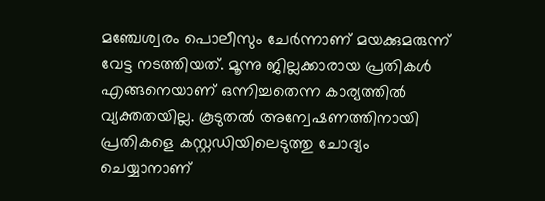മഞ്ചേശ്വരം പൊലീസും ചേര്‍ന്നാണ് മയക്കുമരുന്ന് വേട്ട നടത്തിയത്. മൂന്നു ജില്ലക്കാരായ പ്രതികള്‍ എങ്ങനെയാണ് ഒന്നിച്ചതെന്ന കാര്യത്തില്‍ വ്യക്തതയില്ല. കൂടുതല്‍ അന്വേഷണത്തിനായി പ്രതികളെ കസ്റ്റഡിയിലെടുത്തു ചോദ്യം ചെയ്യാനാണ്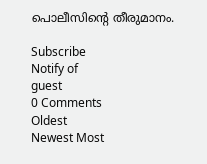പൊലീസിന്റെ തീരുമാനം.

Subscribe
Notify of
guest
0 Comments
Oldest
Newest Most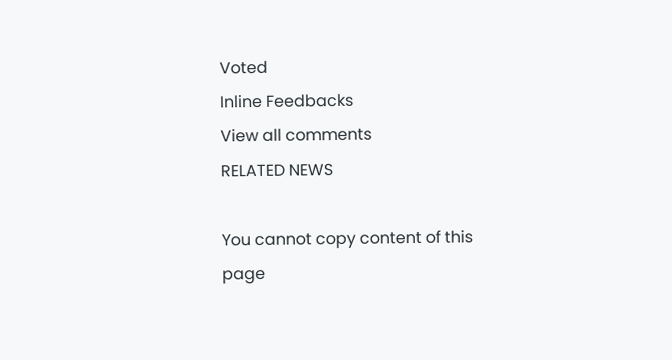Voted
Inline Feedbacks
View all comments
RELATED NEWS

You cannot copy content of this page